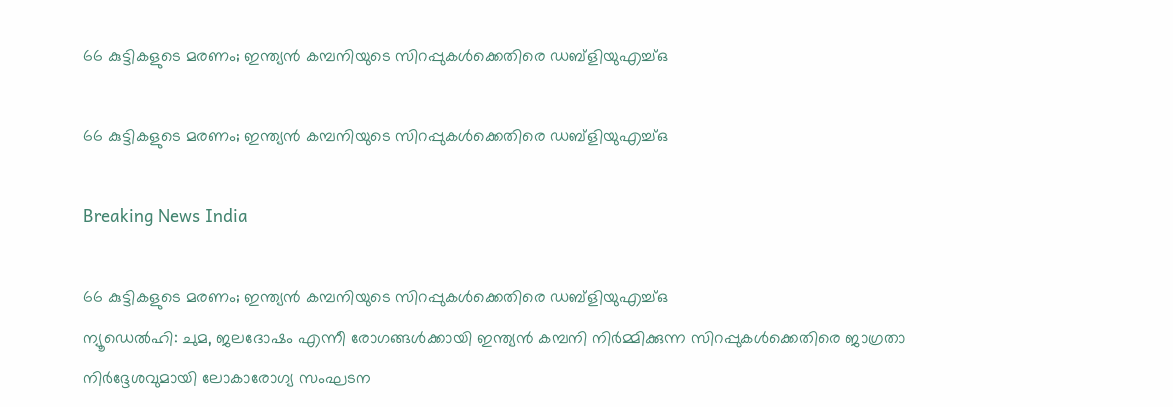66 കുട്ടികളുടെ മരണം; ഇന്ത്യന്‍ കമ്പനിയുടെ സിറപ്പുകള്‍ക്കെതിരെ ഡബ്ളിയുഎച്ച്ഒ

66 കുട്ടികളുടെ മരണം; ഇന്ത്യന്‍ കമ്പനിയുടെ സിറപ്പുകള്‍ക്കെതിരെ ഡബ്ളിയുഎച്ച്ഒ

Breaking News India

66 കുട്ടികളുടെ മരണം; ഇന്ത്യന്‍ കമ്പനിയുടെ സിറപ്പുകള്‍ക്കെതിരെ ഡബ്ളിയുഎച്ച്ഒ
ന്യൂഡെല്‍ഹി: ചുമ, ജലദോഷം എന്നീ രോഗങ്ങള്‍ക്കായി ഇന്ത്യന്‍ കമ്പനി നിര്‍മ്മിക്കുന്ന സിറപ്പുകള്‍ക്കെതിരെ ജാഗ്രതാ നിര്‍ദ്ദേശവുമായി ലോകാരോഗ്യ സംഘടന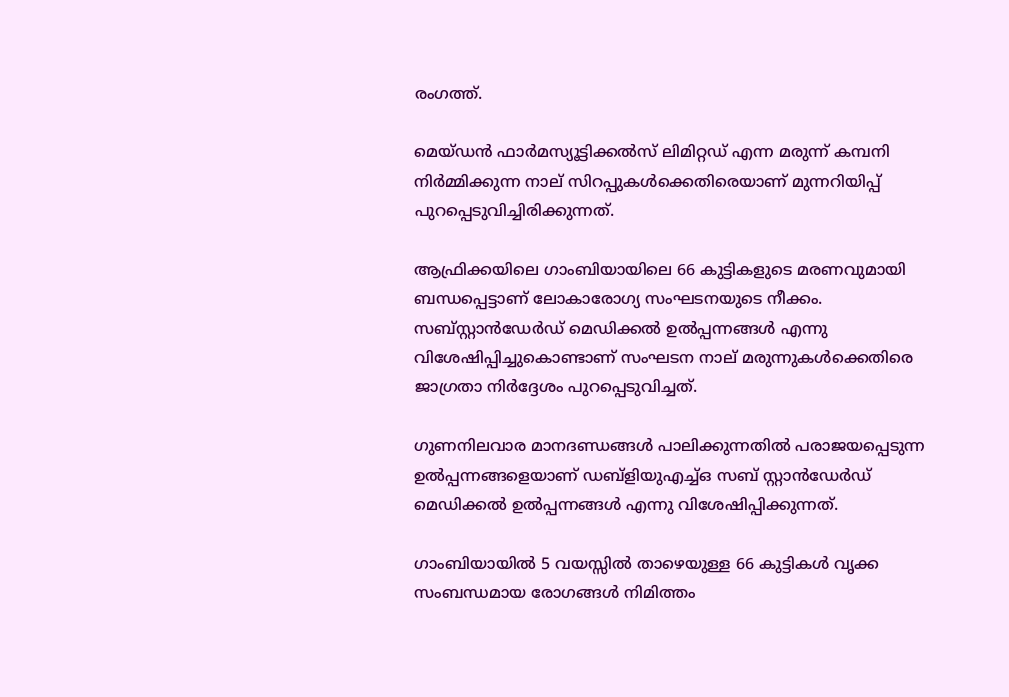രംഗത്ത്.

മെയ്ഡന്‍ ഫാര്‍മസ്യൂട്ടിക്കല്‍സ് ലിമിറ്റഡ് എന്ന മരുന്ന് കമ്പനി നിര്‍മ്മിക്കുന്ന നാല് സിറപ്പുകള്‍ക്കെതിരെയാണ് മുന്നറിയിപ്പ് പുറപ്പെടുവിച്ചിരിക്കുന്നത്.

ആഫ്രിക്കയിലെ ഗാംബിയായിലെ 66 കുട്ടികളുടെ മരണവുമായി ബന്ധപ്പെട്ടാണ് ലോകാരോഗ്യ സംഘടനയുടെ നീക്കം. സബ്സ്റ്റാന്‍ഡേര്‍ഡ് മെഡിക്കല്‍ ഉല്‍പ്പന്നങ്ങള്‍ എന്നു വിശേഷിപ്പിച്ചുകൊണ്ടാണ് സംഘടന നാല് മരുന്നുകള്‍ക്കെതിരെ ജാഗ്രതാ നിര്‍ദ്ദേശം പുറപ്പെടുവിച്ചത്.

ഗുണനിലവാര മാനദണ്ഡങ്ങള്‍ പാലിക്കുന്നതില്‍ പരാജയപ്പെടുന്ന ഉല്‍പ്പന്നങ്ങളെയാണ് ഡബ്ളിയുഎച്ച്ഒ സബ് സ്റ്റാന്‍ഡേര്‍ഡ് മെഡിക്കല്‍ ഉല്‍പ്പന്നങ്ങള്‍ എന്നു വിശേഷിപ്പിക്കുന്നത്.

ഗാംബിയായില്‍ 5 വയസ്സില്‍ താഴെയുള്ള 66 കുട്ടികള്‍ വൃക്ക സംബന്ധമായ രോഗങ്ങള്‍ നിമിത്തം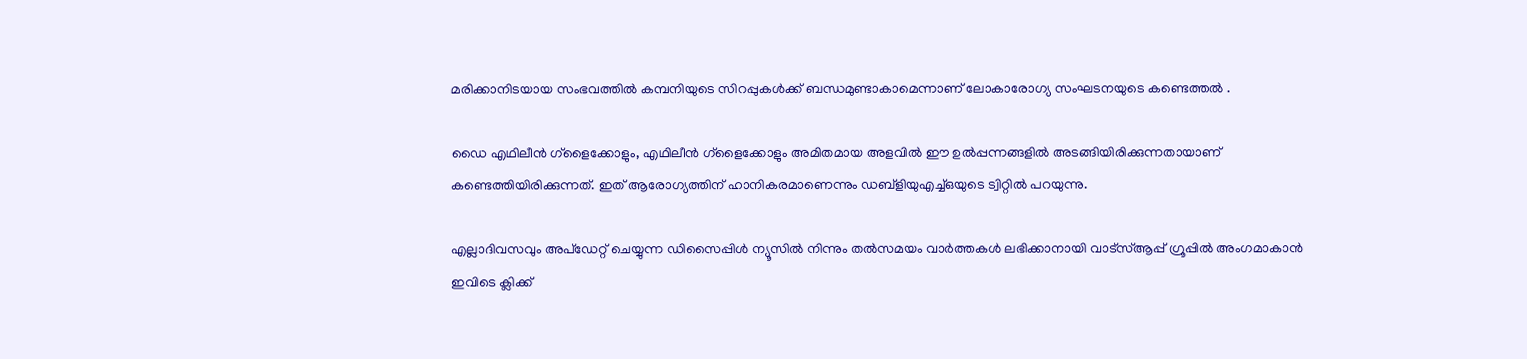മരിക്കാനിടയായ സംഭവത്തില്‍ കമ്പനിയുടെ സിറപ്പുകള്‍ക്ക് ബന്ധമുണ്ടാകാമെന്നാണ് ലോകാരോഗ്യ സംഘടനയുടെ കണ്ടെത്തല്‍ ‍.

ഡൈ എഥിലീന്‍ ഗ്ളൈക്കോളും, എഥിലീന്‍ ഗ്ളൈക്കോളും അമിതമായ അളവില്‍ ഈ ഉല്‍പ്പന്നങ്ങളില്‍ അടങ്ങിയിരിക്കുന്നതായാണ് കണ്ടെത്തിയിരിക്കുന്നത്. ഇത് ആരോഗ്യത്തിന് ഹാനികരമാണെന്നും ഡബ്ളിയുഎച്ച്ഒയുടെ ട്വിറ്റില്‍ പറയുന്നു.

എല്ലാദിവസവും അപ്ഡേറ്റ് ചെയ്യുന്ന ഡിസൈപ്പിൾ ന്യൂസിൽ നിന്നും തൽസമയം വാർത്തകൾ ലഭിക്കാനായി വാട്സ്ആപ്പ് ഗ്രൂപ്പിൽ അംഗമാകാൻ ഇവിടെ ക്ലിക്ക്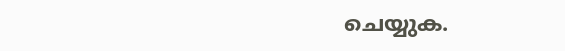ചെയ്യുക.